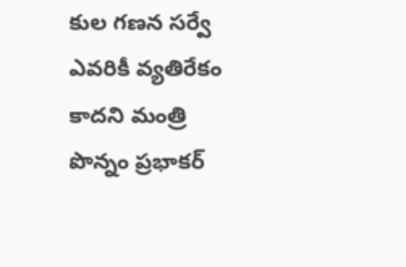కుల గణన సర్వే ఎవరికీ వ్యతిరేకం కాదని మంత్రి పొన్నం ప్రభాకర్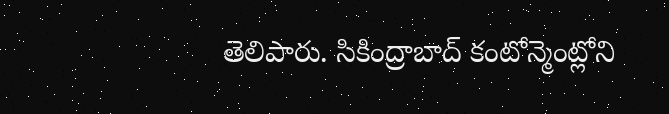తెలిపారు. సికింద్రాబాద్ కంటోన్మెంట్లోని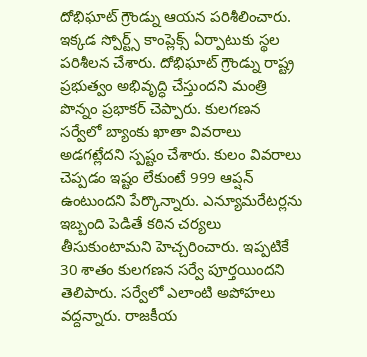దోభిఘాట్ గ్రౌండ్ను ఆయన పరిశీలించారు. ఇక్కడ స్పోర్ట్స్ కాంప్లెక్స్ ఏర్పాటుకు స్థల పరిశీలన చేశారు. దోభిఘాట్ గ్రౌండ్ను రాష్ట్ర ప్రభుత్వం అభివృద్ధి చేస్తుందని మంత్రి పొన్నం ప్రభాకర్ చెప్పారు. కులగణన సర్వేలో బ్యాంకు ఖాతా వివరాలు అడగట్లేదని స్పష్టం చేశారు. కులం వివరాలు చెప్పడం ఇష్టం లేకుంటే 999 ఆప్షన్ ఉంటుందని పేర్కొన్నారు. ఎన్యూమరేటర్లను ఇబ్బంది పెడితే కఠిన చర్యలు తీసుకుంటామని హెచ్చరించారు. ఇప్పటికే 30 శాతం కులగణన సర్వే పూర్తయిందని తెలిపారు. సర్వేలో ఎలాంటి అపోహలు వద్దన్నారు. రాజకీయ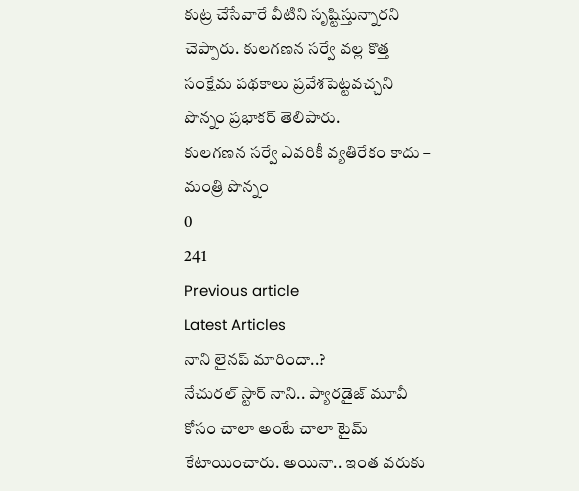కుట్ర చేసేవారే వీటిని సృష్టిస్తున్నారని చెప్పారు. కులగణన సర్వే వల్ల కొత్త సంక్షేమ పథకాలు ప్రవేశపెట్టవచ్చని పొన్నం ప్రభాకర్ తెలిపారు.
కులగణన సర్వే ఎవరికీ వ్యతిరేకం కాదు – మంత్రి పొన్నం
0
241
Previous article
Latest Articles
నాని లైనప్ మారిందా..?
నేచురల్ స్టార్ నాని.. ప్యారడైజ్ మూవీ కోసం చాలా అంటే చాలా టైమ్ కేటాయించారు. అయినా.. ఇంత వరుకు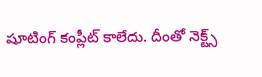షూటింగ్ కంప్లీట్ కాలేదు. దీంతో నెక్ట్స్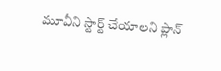మూవీని స్టార్ట్ చేయాలని ప్లాన్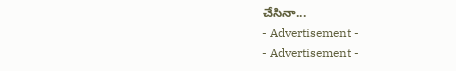చేసినా...
- Advertisement -
- Advertisement -